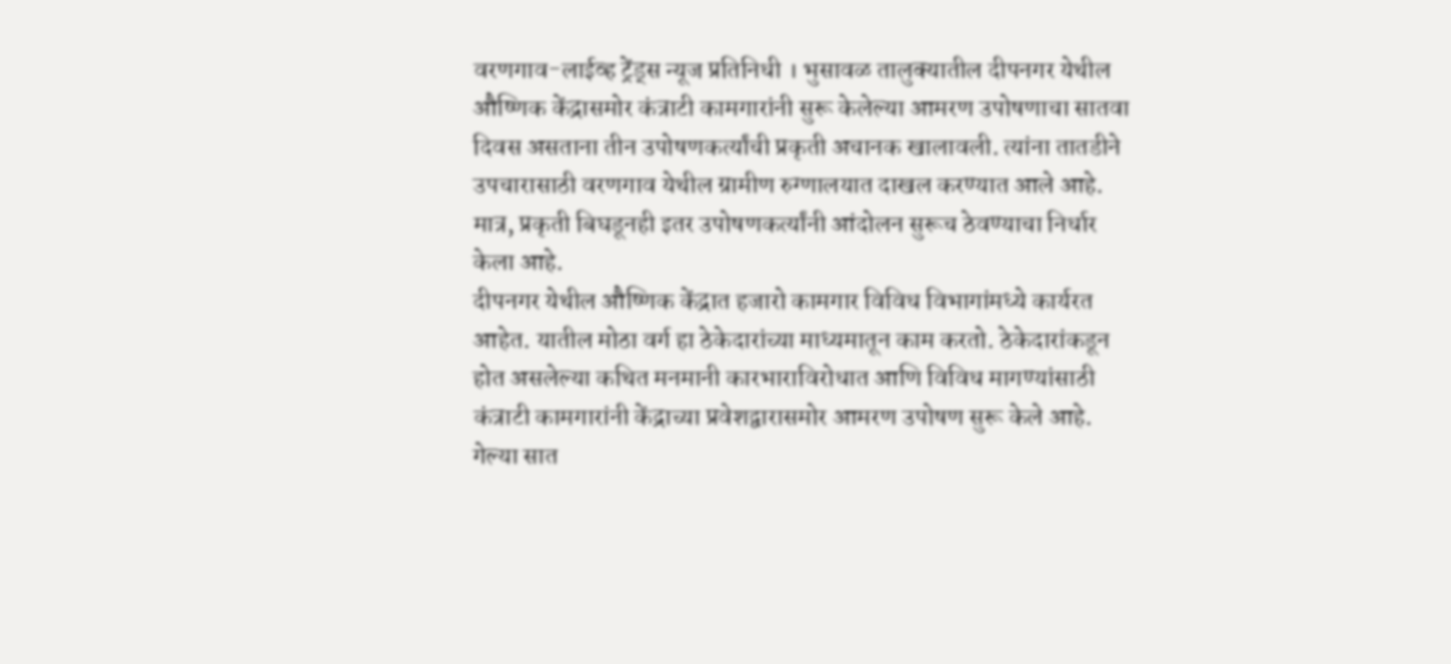वरणगाव-लाईव्ह ट्रेंड्स न्यूज प्रतिनिधी । भुसावळ तालुक्यातील दीपनगर येथील औष्णिक केंद्रासमोर कंत्राटी कामगारांनी सुरू केलेल्या आमरण उपोषणाचा सातवा दिवस असताना तीन उपोषणकर्त्यांची प्रकृती अचानक खालावली. त्यांना तातडीने उपचारासाठी वरणगाव येथील ग्रामीण रुग्णालयात दाखल करण्यात आले आहे. मात्र, प्रकृती बिघडूनही इतर उपोषणकर्त्यांनी आंदोलन सुरूच ठेवण्याचा निर्धार केला आहे.
दीपनगर येथील औष्णिक केंद्रात हजारो कामगार विविध विभागांमध्ये कार्यरत आहेत. यातील मोठा वर्ग हा ठेकेदारांच्या माध्यमातून काम करतो. ठेकेदारांकडून होत असलेल्या कथित मनमानी कारभाराविरोधात आणि विविध मागण्यांसाठी कंत्राटी कामगारांनी केंद्राच्या प्रवेशद्वारासमोर आमरण उपोषण सुरू केले आहे. गेल्या सात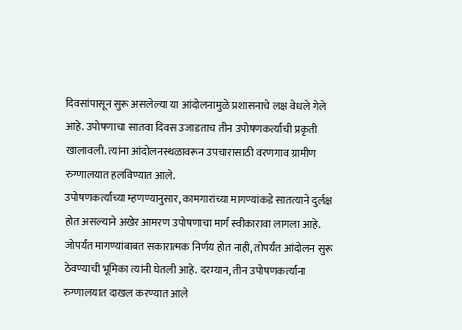दिवसांपासून सुरू असलेल्या या आंदोलनामुळे प्रशासनाचे लक्ष वेधले गेले आहे. उपोषणाचा सातवा दिवस उजाडताच तीन उपोषणकर्त्यांची प्रकृती खालावली. त्यांना आंदोलनस्थळावरून उपचारासाठी वरणगाव ग्रामीण रुग्णालयात हलविण्यात आले.
उपोषणकर्त्यांच्या म्हणण्यानुसार, कामगारांच्या मागण्यांकडे सातत्याने दुर्लक्ष होत असल्याने अखेर आमरण उपोषणाचा मार्ग स्वीकारावा लागला आहे. जोपर्यंत मागण्यांबाबत सकारात्मक निर्णय होत नाही, तोपर्यंत आंदोलन सुरू ठेवण्याची भूमिका त्यांनी घेतली आहे. दरम्यान, तीन उपोषणकर्त्यांना रुग्णालयात दाखल करण्यात आले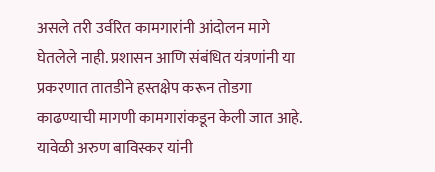असले तरी उर्वरित कामगारांनी आंदोलन मागे घेतलेले नाही. प्रशासन आणि संबंधित यंत्रणांनी या प्रकरणात तातडीने हस्तक्षेप करून तोडगा काढण्याची मागणी कामगारांकडून केली जात आहे. यावेळी अरुण बाविस्कर यांनी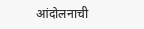आंदोलनाची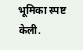भूमिका स्पष्ट केली.